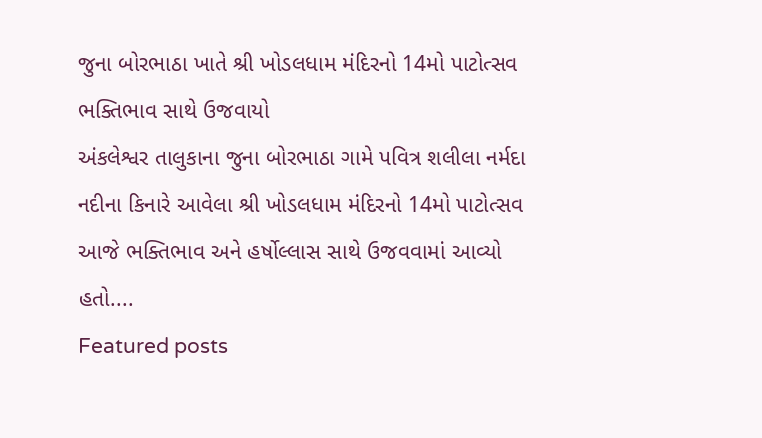જુના બોરભાઠા ખાતે શ્રી ખોડલધામ મંદિરનો 14મો પાટોત્સવ ભક્તિભાવ સાથે ઉજવાયો
અંકલેશ્વર તાલુકાના જુના બોરભાઠા ગામે પવિત્ર શલીલા નર્મદા નદીના કિનારે આવેલા શ્રી ખોડલધામ મંદિરનો 14મો પાટોત્સવ આજે ભક્તિભાવ અને હર્ષોલ્લાસ સાથે ઉજવવામાં આવ્યો હતો....
Featured posts